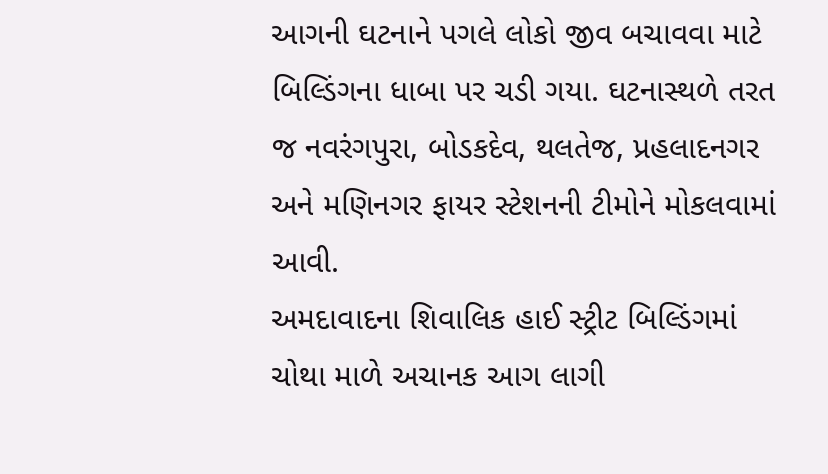આગની ઘટનાને પગલે લોકો જીવ બચાવવા માટે બિલ્ડિંગના ધાબા પર ચડી ગયા. ઘટનાસ્થળે તરત જ નવરંગપુરા, બોડકદેવ, થલતેજ, પ્રહલાદનગર અને મણિનગર ફાયર સ્ટેશનની ટીમોને મોકલવામાં આવી.
અમદાવાદના શિવાલિક હાઈ સ્ટ્રીટ બિલ્ડિંગમાં ચોથા માળે અચાનક આગ લાગી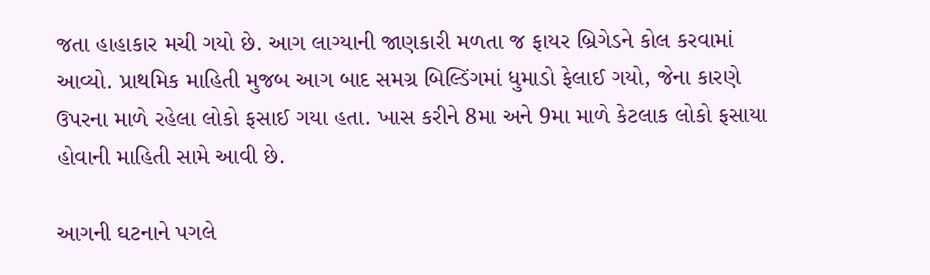જતા હાહાકાર મચી ગયો છે. આગ લાગ્યાની જાણકારી મળતા જ ફાયર બ્રિગેડને કોલ કરવામાં આવ્યો. પ્રાથમિક માહિતી મુજબ આગ બાદ સમગ્ર બિલ્ડિંગમાં ધુમાડો ફેલાઈ ગયો, જેના કારણે ઉપરના માળે રહેલા લોકો ફસાઈ ગયા હતા. ખાસ કરીને 8મા અને 9મા માળે કેટલાક લોકો ફસાયા હોવાની માહિતી સામે આવી છે.

આગની ઘટનાને પગલે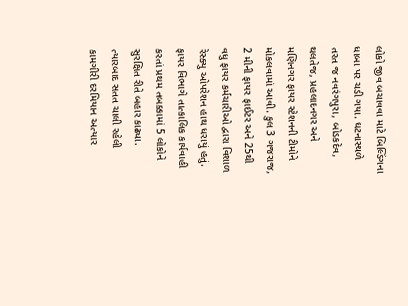લોકો જીવ બચાવવા માટે બિલ્ડિંગના ધાબા પર ચડી ગયા. ઘટનાસ્થળે તરત જ નવરંગપુરા, બોડકદેવ, થલતેજ, પ્રહલાદનગર અને મણિનગર ફાયર સ્ટેશનની ટીમોને મોકલવામાં આવી. કુલ 3 ગજરાજ, 2 મીની ફાયર ફાઈટર અને 25થી વધુ ફાયર કર્મચારીઓ દ્વારા વિશાળ રેસ્ક્યુ ઓપરેશન હાથ ધરાયું હતું.
ફાયર વિભાગે તાત્કાલિક કાર્યવાહી કરતાં પ્રથમ તબક્કામાં 5 લોકોને સુરક્ષિત રીતે બહાર કાઢ્યા. ત્યારબાદ સતત ચાલી રહેલી કામગીરી દરમિયાન અત્યાર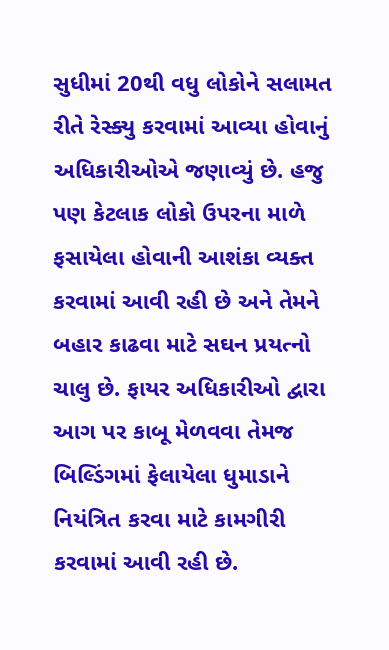સુધીમાં 20થી વધુ લોકોને સલામત રીતે રેસ્ક્યુ કરવામાં આવ્યા હોવાનું અધિકારીઓએ જણાવ્યું છે. હજુ પણ કેટલાક લોકો ઉપરના માળે ફસાયેલા હોવાની આશંકા વ્યક્ત કરવામાં આવી રહી છે અને તેમને બહાર કાઢવા માટે સઘન પ્રયત્નો ચાલુ છે. ફાયર અધિકારીઓ દ્વારા આગ પર કાબૂ મેળવવા તેમજ બિલ્ડિંગમાં ફેલાયેલા ધુમાડાને નિયંત્રિત કરવા માટે કામગીરી કરવામાં આવી રહી છે.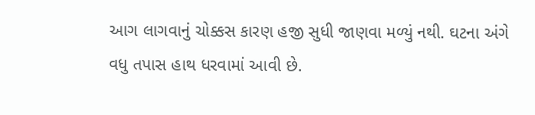આગ લાગવાનું ચોક્કસ કારણ હજી સુધી જાણવા મળ્યું નથી. ઘટના અંગે વધુ તપાસ હાથ ધરવામાં આવી છે.